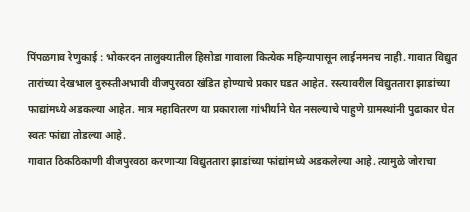पिंपळगाव रेणुकाई : भोकरदन तालुक्यातील हिसोडा गावाला कित्येक महिन्यापासून लाईनमनच नाही. गावात विद्युत तारांच्या देखभाल दुरुस्तीअभावी वीजपुरवठा खंडित होण्याचे प्रकार घडत आहेत. रस्त्यावरील विद्युततारा झाडांच्या फाद्यांमध्ये अडकल्या आहेत. मात्र महावितरण या प्रकाराला गांभीर्याने घेत नसल्याचे पाहुणे ग्रामस्थांनी पुढाकार घेत स्वतः फांद्या तोडल्या आहे.
गावात ठिकठिकाणी वीजपुरवठा करणाऱ्या विद्युततारा झाडांच्या फांद्यांमध्ये अडकलेल्या आहे. त्यामुळे जोराचा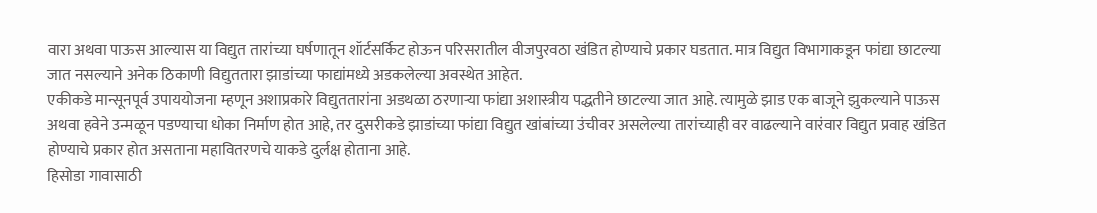वारा अथवा पाऊस आल्यास या विद्युत तारांच्या घर्षणातून शॉर्टसर्किट होऊन परिसरातील वीजपुरवठा खंडित होण्याचे प्रकार घडतात. मात्र विद्युत विभागाकडून फांद्या छाटल्या जात नसल्याने अनेक ठिकाणी विद्युततारा झाडांच्या फाद्यांमध्ये अडकलेल्या अवस्थेत आहेत.
एकीकडे मान्सूनपूर्व उपाययोजना म्हणून अशाप्रकारे विद्युततारांना अडथळा ठरणाऱ्या फांद्या अशास्त्रीय पद्धतीने छाटल्या जात आहे. त्यामुळे झाड एक बाजूने झुकल्याने पाऊस अथवा हवेने उन्मळून पडण्याचा धोका निर्माण होत आहे, तर दुसरीकडे झाडांच्या फांद्या विद्युत खांबांच्या उंचीवर असलेल्या तारांच्याही वर वाढल्याने वारंवार विद्युत प्रवाह खंडित होण्याचे प्रकार होत असताना महावितरणचे याकडे दुर्लक्ष होताना आहे.
हिसोडा गावासाठी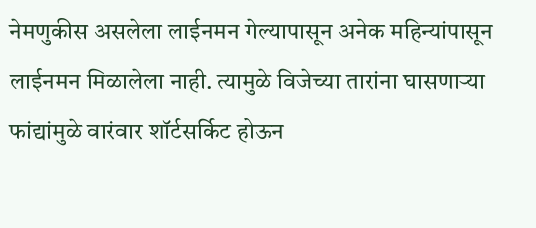नेमणुकीस असलेला लाईनमन गेल्यापासून अनेक महिन्यांपासून लाईनमन मिळालेला नाही. त्यामुळे विजेच्या तारांना घासणाऱ्या फांद्यांमुळे वारंवार शॉर्टसर्किट होऊन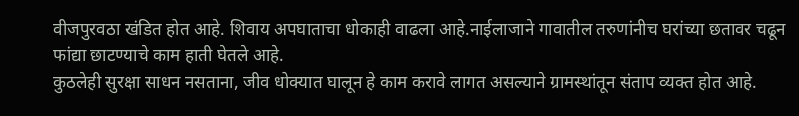वीजपुरवठा खंडित होत आहे. शिवाय अपघाताचा धोकाही वाढला आहे.नाईलाजाने गावातील तरुणांनीच घरांच्या छतावर चढून फांद्या छाटण्याचे काम हाती घेतले आहे.
कुठलेही सुरक्षा साधन नसताना, जीव धोक्यात घालून हे काम करावे लागत असल्याने ग्रामस्थांतून संताप व्यक्त होत आहे.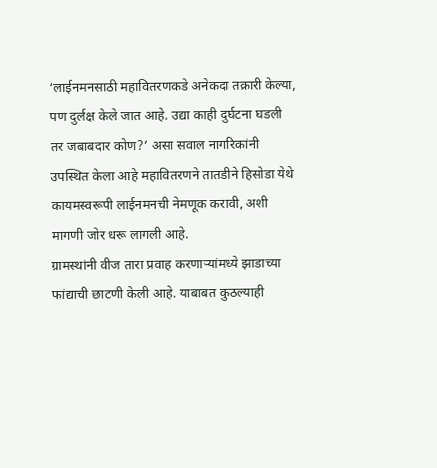‘लाईनमनसाठी महावितरणकडे अनेकदा तक्रारी केल्या, पण दुर्लक्ष केले जात आहे. उद्या काही दुर्घटना घडली तर जबाबदार कोण?’ असा सवाल नागरिकांनी उपस्थित केला आहे महावितरणने तातडीने हिसोडा येथे कायमस्वरूपी लाईनमनची नेमणूक करावी, अशी मागणी जोर धरू लागली आहे.
ग्रामस्थांनी वीज तारा प्रवाह करणाऱ्यांमध्ये झाडाच्या फांद्याची छाटणी केली आहे. याबाबत कुठल्याही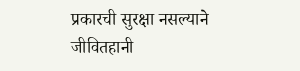प्रकारची सुरक्षा नसल्याने जीवितहानी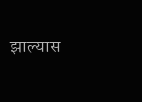झाल्यास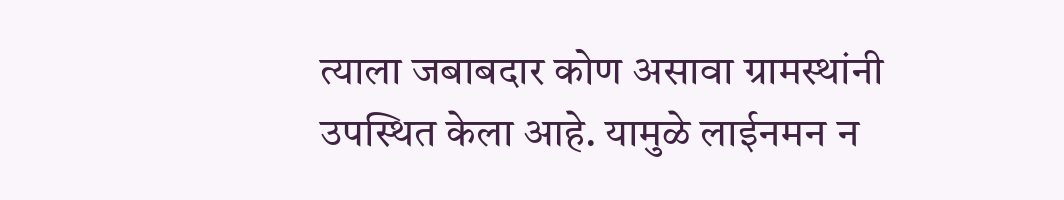त्याला जबाबदार कोण असावा ग्रामस्थांनी उपस्थित केला आहे. यामुळे लाईनमन न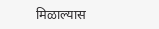मिळाल्यास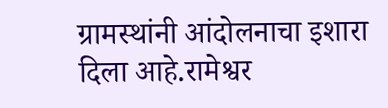ग्रामस्थांनी आंदोलनाचा इशारा दिला आहे.रामेश्वर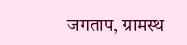जगताप, ग्रामस्थ